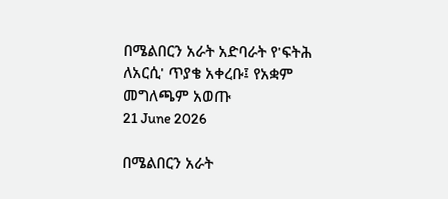በሜልበርን አራት አድባራት የ'ፍትሕ ለአርሲ' ጥያቄ አቀረቡ፤ የአቋም መግለጫም አወጡ
21 June 2026

በሜልበርን አራት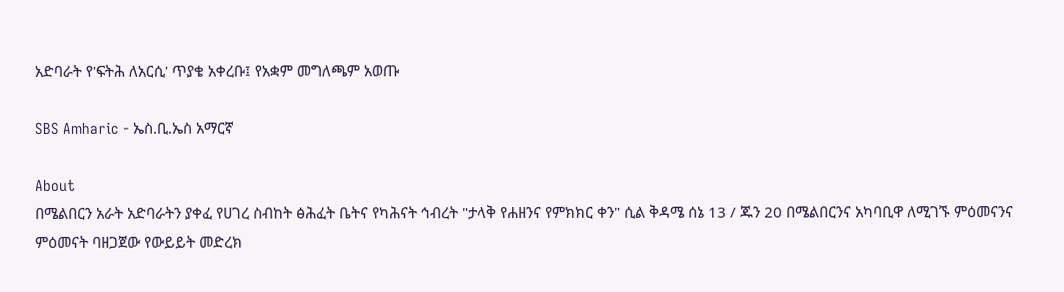አድባራት የ'ፍትሕ ለአርሲ' ጥያቄ አቀረቡ፤ የአቋም መግለጫም አወጡ

SBS Amharic - ኤስ.ቢ.ኤስ አማርኛ

About
በሜልበርን አራት አድባራትን ያቀፈ የሀገረ ስብከት ፅሕፈት ቤትና የካሕናት ኅብረት "ታላቅ የሐዘንና የምክክር ቀን" ሲል ቅዳሜ ሰኔ 13 / ጁን 20 በሜልበርንና አካባቢዋ ለሚገኙ ምዕመናንና ምዕመናት ባዘጋጀው የውይይት መድረክ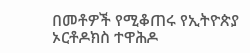በመቶዎች የሚቆጠሩ የኢትዮጵያ ኦርቶዶክስ ተዋሕዶ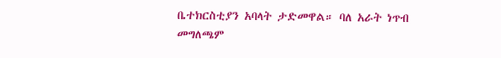ቤተክርስቲያን አባላት ታድመዋል። ባለ አራት ነጥብ መግለጫም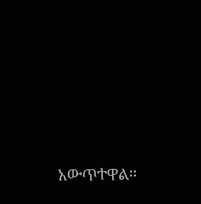አውጥተዋል።